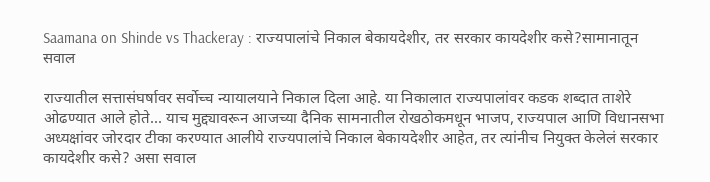Saamana on Shinde vs Thackeray : राज्यपालांचे निकाल बेकायदेशीर, तर सरकार कायदेशीर कसे?सामानातून सवाल

राज्यातील सत्तासंघर्षावर सर्वोच्च न्यायालयाने निकाल दिला आहे. या निकालात राज्यपालांवर कडक शब्दात ताशेरे ओढण्यात आले होते... याच मुद्द्यावरून आजच्या दैनिक सामनातील रोखठोकमधून भाजप, राज्यपाल आणि विधानसभा अध्यक्षांवर जोरदार टीका करण्यात आलीये राज्यपालांचे निकाल बेकायदेशीर आहेत, तर त्यांनीच नियुक्त केलेलं सरकार कायदेशीर कसे? असा सवाल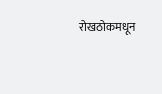रोखठोकमधून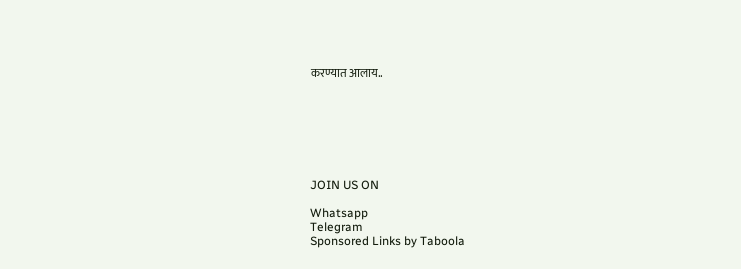करण्यात आलाय..







JOIN US ON

Whatsapp
Telegram
Sponsored Links by Taboola